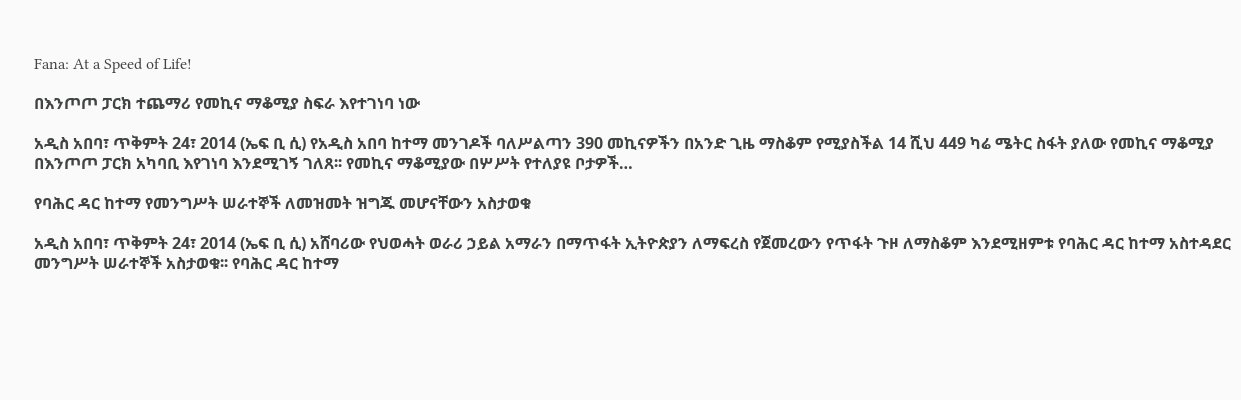Fana: At a Speed of Life!

በእንጦጦ ፓርክ ተጨማሪ የመኪና ማቆሚያ ስፍራ እየተገነባ ነው

አዲስ አበባ፣ ጥቅምት 24፣ 2014 (ኤፍ ቢ ሲ) የአዲስ አበባ ከተማ መንገዶች ባለሥልጣን 390 መኪናዎችን በአንድ ጊዜ ማስቆም የሚያስችል 14 ሺህ 449 ካሬ ሜትር ስፋት ያለው የመኪና ማቆሚያ በእንጦጦ ፓርክ አካባቢ እየገነባ እንደሚገኝ ገለጸ፡፡ የመኪና ማቆሚያው በሦሥት የተለያዩ ቦታዎች…

የባሕር ዳር ከተማ የመንግሥት ሠራተኞች ለመዝመት ዝግጁ መሆናቸውን አስታወቁ

አዲስ አበባ፣ ጥቅምት 24፣ 2014 (ኤፍ ቢ ሲ) አሸባሪው የህወሓት ወራሪ ኃይል አማራን በማጥፋት ኢትዮጵያን ለማፍረስ የጀመረውን የጥፋት ጉዞ ለማስቆም እንደሚዘምቱ የባሕር ዳር ከተማ አስተዳደር መንግሥት ሠራተኞች አስታወቁ፡፡ የባሕር ዳር ከተማ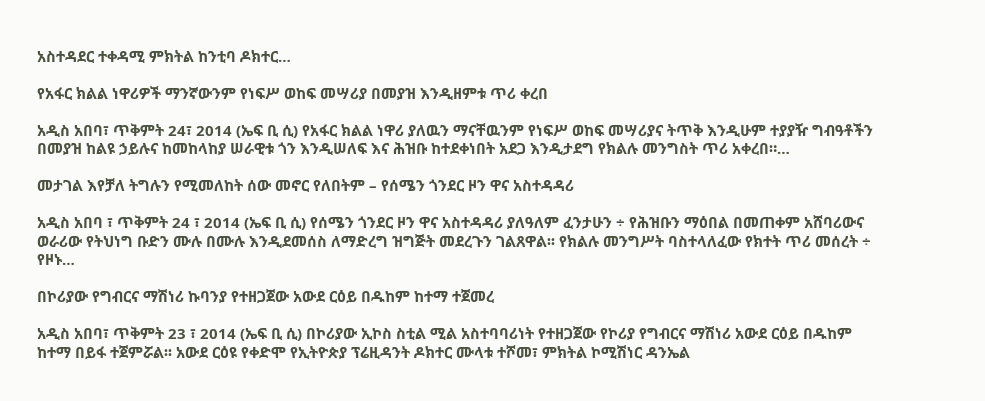አስተዳደር ተቀዳሚ ምክትል ከንቲባ ዶክተር…

የአፋር ክልል ነዋሪዎች ማንኛውንም የነፍሥ ወከፍ መሣሪያ በመያዝ እንዲዘምቱ ጥሪ ቀረበ

አዲስ አበባ፣ ጥቅምት 24፣ 2014 (ኤፍ ቢ ሲ) የአፋር ክልል ነዋሪ ያለዉን ማናቸዉንም የነፍሥ ወከፍ መሣሪያና ትጥቅ እንዲሁም ተያያዥ ግብዓቶችን በመያዝ ከልዩ ኃይሉና ከመከላከያ ሠራዊቱ ጎን እንዲሠለፍ እና ሕዝቡ ከተደቀነበት አደጋ እንዲታደግ የክልሉ መንግስት ጥሪ አቀረበ።…

መታገል እየቻለ ትግሉን የሚመለከት ሰው መኖር የለበትም – የሰሜን ጎንደር ዞን ዋና አስተዳዳሪ

አዲስ አበባ ፣ ጥቅምት 24 ፣ 2014 (ኤፍ ቢ ሲ) የሰሜን ጎንደር ዞን ዋና አስተዳዳሪ ያለዓለም ፈንታሁን ÷ የሕዝቡን ማዕበል በመጠቀም አሸባሪውና ወራሪው የትህነግ ቡድን ሙሉ በሙሉ እንዲደመሰስ ለማድረግ ዝግጅት መደረጉን ገልጸዋል፡፡ የክልሉ መንግሥት ባስተላለፈው የክተት ጥሪ መሰረት ÷ የዞኑ…

በኮሪያው የግብርና ማሽነሪ ኩባንያ የተዘጋጀው አውደ ርዕይ በዱከም ከተማ ተጀመረ

አዲስ አበባ፣ ጥቅምት 23 ፣ 2014 (ኤፍ ቢ ሲ) በኮሪያው ኢኮስ ስቲል ሚል አስተባባሪነት የተዘጋጀው የኮሪያ የግብርና ማሽነሪ አውደ ርዕይ በዱከም ከተማ በይፋ ተጀምሯል፡፡ አውደ ርዕዩ የቀድሞ የኢትዮጵያ ፕሬዚዳንት ዶክተር ሙላቱ ተሾመ፣ ምክትል ኮሚሽነር ዳንኤል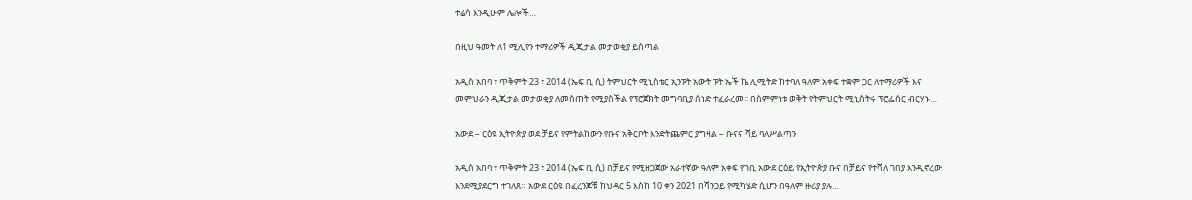ተሬሳ እንዲሁም ሌሎች…

በዚህ ዓመት ለ1 ሚሊየን ተማሪዎች ዲጂታል መታወቂያ ይሰጣል

አዲስ አበባ ፣ ጥቅምት 23 ፣ 2014 (ኤፍ ቢ ሲ) ትምህርት ሚኒስቴር ኢንፑት አውት ፑት ኤች ኬ ሊሚትድ ከተባለ ዓለም አቀፍ ተቋም ጋር ለተማሪዎች እና መምህራን ዲጂታል መታወቂያ ለመስጠት የሚያስችል የፕሮጀክት መግባቢያ ሰነድ ተፈራረመ፡፡ በስምምነቱ ወቅት የትምህርት ሚኒስትሩ ፕሮፌሰር ብርሃኑ…

አውደ – ርዕዩ ኢትዮጵያ ወደ ቻይና የምትልከውን የቡና አቅርቦት እንድትጨምር ያግዛል – ቡናና ሻይ ባለሥልጣን

አዲስ አበባ ፣ ጥቅምት 23 ፣ 2014 (ኤፍ ቢ ሲ) በቻይና የሚዘጋጀው አራተኛው ዓለም አቀፍ የገቢ አውደ ርዕይ የኢትዮጵያ ቡና በቻይና የተሻለ ገበያ እንዲኖረው እንደሚያደርግ ተገለጸ። አውደ ርዕዩ በፈረንጆቹ ከህዳር 5 እስከ 10 ቀን 2021 በሻንጋይ የሚካሄድ ሲሆን በዓለም ዙሪያ ያሉ…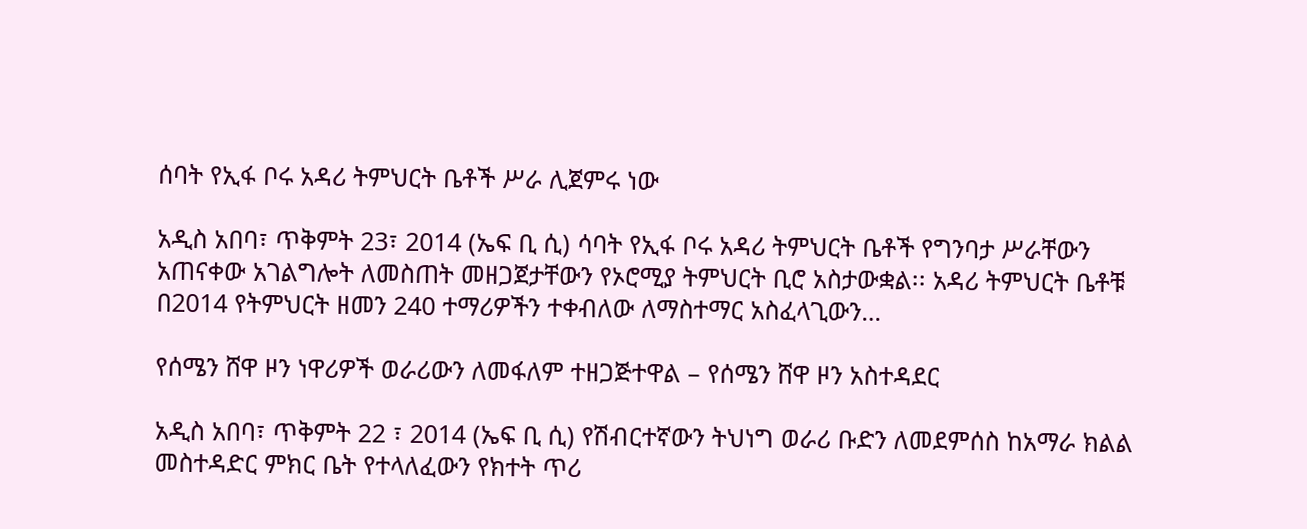ሰባት የኢፋ ቦሩ አዳሪ ትምህርት ቤቶች ሥራ ሊጀምሩ ነው

አዲስ አበባ፣ ጥቅምት 23፣ 2014 (ኤፍ ቢ ሲ) ሳባት የኢፋ ቦሩ አዳሪ ትምህርት ቤቶች የግንባታ ሥራቸውን አጠናቀው አገልግሎት ለመስጠት መዘጋጀታቸውን የኦሮሚያ ትምህርት ቢሮ አስታውቋል፡፡ አዳሪ ትምህርት ቤቶቹ በ2014 የትምህርት ዘመን 240 ተማሪዎችን ተቀብለው ለማስተማር አስፈላጊውን…

የሰሜን ሸዋ ዞን ነዋሪዎች ወራሪውን ለመፋለም ተዘጋጅተዋል – የሰሜን ሸዋ ዞን አስተዳደር

አዲስ አበባ፣ ጥቅምት 22 ፣ 2014 (ኤፍ ቢ ሲ) የሽብርተኛውን ትህነግ ወራሪ ቡድን ለመደምሰስ ከአማራ ክልል መስተዳድር ምክር ቤት የተላለፈውን የክተት ጥሪ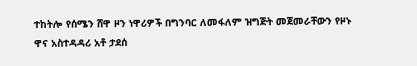ተከትሎ የሰሜን ሸዋ ዞን ነዋሪዎች በግንባር ለመፋለም ዝግጅት መጀመራቸውን የዞኑ ዋና አስተዳዳሪ አቶ ታደሰ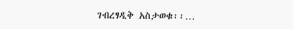ገብረፃዲቅ አስታወቁ፡፡…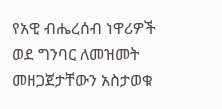የአዊ ብሔረሰብ ነዋሪዎች ወደ ግንባር ለመዝመት መዘጋጀታቸውን አስታወቁ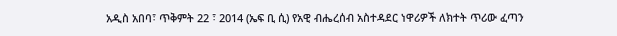አዲስ አበባ፣ ጥቅምት 22 ፣ 2014 (ኤፍ ቢ ሲ) የአዊ ብሔረሰብ አስተዳደር ነዋሪዎች ለክተት ጥሪው ፈጣን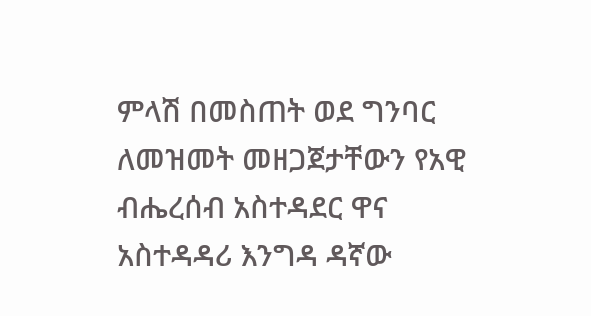ምላሽ በመስጠት ወደ ግንባር ለመዝመት መዘጋጀታቸውን የአዊ ብሔረሰብ አስተዳደር ዋና አስተዳዳሪ እንግዳ ዳኛው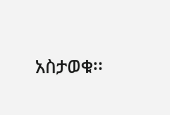አስታወቁ፡፡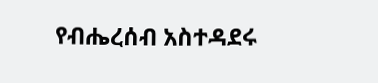የብሔረሰብ አስተዳደሩ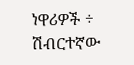ነዋሪዎች ÷ ሽብርተኛው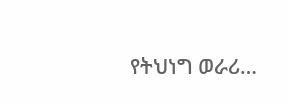የትህነግ ወራሪ…